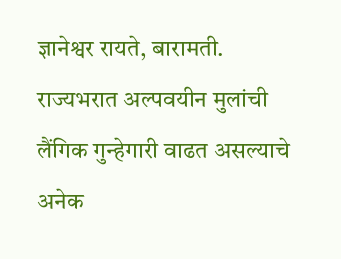ज्ञानेश्वर रायते, बारामती.
राज्यभरात अल्पवयीन मुलांची लैंगिक गुन्हेगारी वाढत असल्याचे अनेक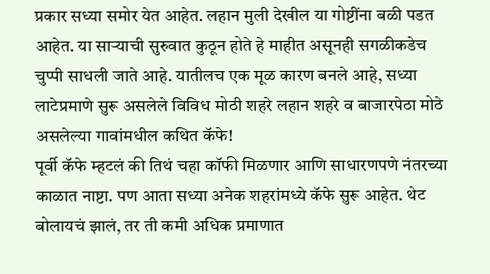प्रकार सध्या समोर येत आहेत. लहान मुली देखील या गोष्टींना बळी पडत आहेत. या साऱ्याची सुरुवात कुठून होते हे माहीत असूनही सगळीकडेच चुप्पी साधली जाते आहे. यातीलच एक मूळ कारण बनले आहे, सध्या लाटेप्रमाणे सुरू असलेले विविध मोठी शहरे लहान शहरे व बाजारपेठा मोठे असलेल्या गावांमधील कथित कॅफे!
पूर्वी कॅफे म्हटलं की तिथं चहा कॉफी मिळणार आणि साधारणपणे नंतरच्या काळात नाष्टा. पण आता सध्या अनेक शहरांमध्ये कॅफे सुरू आहेत. थेट बोलायचं झालं, तर ती कमी अधिक प्रमाणात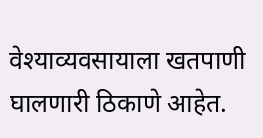वेश्याव्यवसायाला खतपाणी घालणारी ठिकाणे आहेत.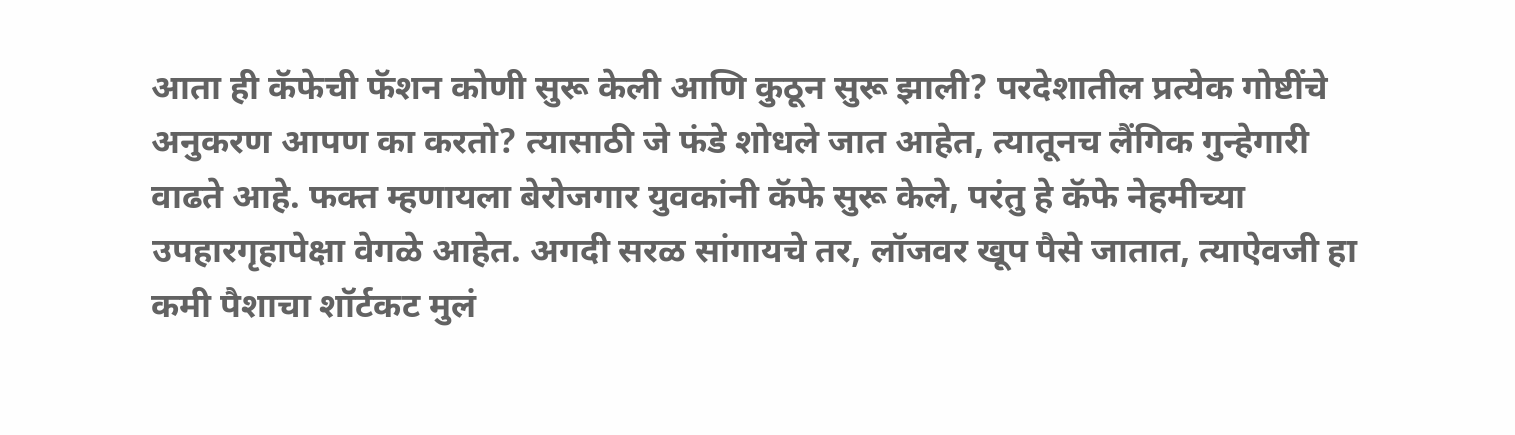आता ही कॅफेची फॅशन कोणी सुरू केली आणि कुठून सुरू झाली? परदेशातील प्रत्येक गोष्टींचे अनुकरण आपण का करतो? त्यासाठी जे फंडे शोधले जात आहेत, त्यातूनच लैंगिक गुन्हेगारी वाढते आहे. फक्त म्हणायला बेरोजगार युवकांनी कॅफे सुरू केले, परंतु हे कॅफे नेहमीच्या उपहारगृहापेक्षा वेगळे आहेत. अगदी सरळ सांगायचे तर, लॉजवर खूप पैसे जातात, त्याऐवजी हा कमी पैशाचा शॉर्टकट मुलं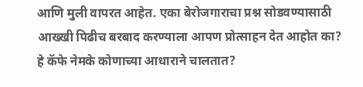आणि मुली वापरत आहेत. एका बेरोजगाराचा प्रश्न सोडवण्यासाठी आख्खी पिढीच बरबाद करण्याला आपण प्रोत्साहन देत आहोत का?
हे कॅफे नेमके कोणाच्या आधाराने चालतात?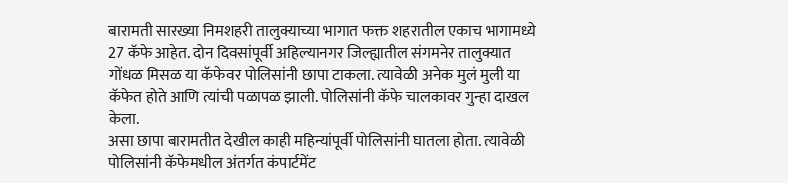बारामती सारख्या निमशहरी तालुक्याच्या भागात फक्त शहरातील एकाच भागामध्ये 27 कॅफे आहेत. दोन दिवसांपूर्वी अहिल्यानगर जिल्ह्यातील संगमनेर तालुक्यात गोंधळ मिसळ या कॅफेवर पोलिसांनी छापा टाकला. त्यावेळी अनेक मुलं मुली या कॅफेत होते आणि त्यांची पळापळ झाली. पोलिसांनी कॅफे चालकावर गुन्हा दाखल केला.
असा छापा बारामतीत देखील काही महिन्यांपूर्वी पोलिसांनी घातला होता. त्यावेळी पोलिसांनी कॅफेमधील अंतर्गत कंपार्टमेंट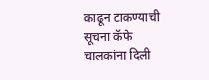काढून टाकण्याची सूचना कॅफे चालकांना दिली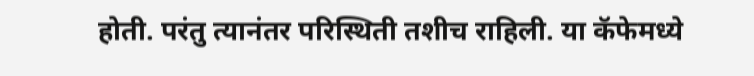होती. परंतु त्यानंतर परिस्थिती तशीच राहिली. या कॅफेमध्ये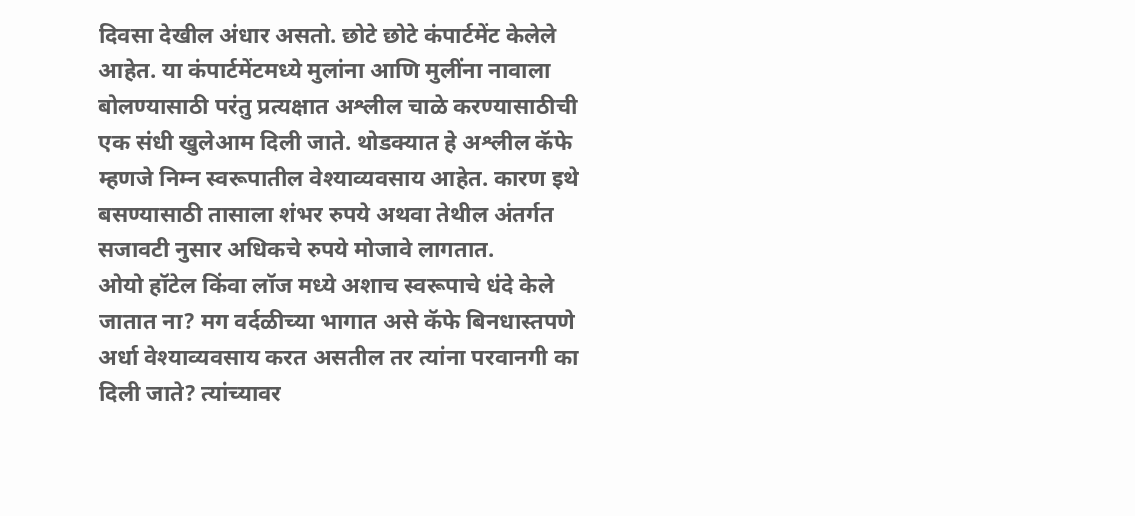दिवसा देखील अंधार असतो. छोटे छोटे कंपार्टमेंट केलेले आहेत. या कंपार्टमेंटमध्ये मुलांना आणि मुलींना नावाला बोलण्यासाठी परंतु प्रत्यक्षात अश्लील चाळे करण्यासाठीची एक संधी खुलेआम दिली जाते. थोडक्यात हे अश्लील कॅफे म्हणजे निम्न स्वरूपातील वेश्याव्यवसाय आहेत. कारण इथे बसण्यासाठी तासाला शंभर रुपये अथवा तेथील अंतर्गत सजावटी नुसार अधिकचे रुपये मोजावे लागतात.
ओयो हॉटेल किंवा लॉज मध्ये अशाच स्वरूपाचे धंदे केले जातात ना? मग वर्दळीच्या भागात असे कॅफे बिनधास्तपणे अर्धा वेश्याव्यवसाय करत असतील तर त्यांना परवानगी का दिली जाते? त्यांच्यावर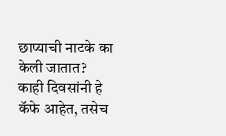छाप्याची नाटके का केली जातात? काही दिवसांनी हे कॅफे आहेत, तसेच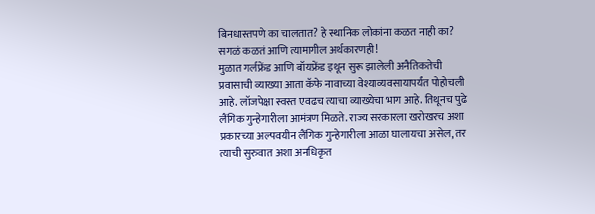बिनधास्तपणे का चालतात? हे स्थानिक लोकांना कळत नाही का? सगळं कळतं आणि त्यामागील अर्थकारणही!
मुळात गर्लफ्रेंड आणि बॉयफ्रेंड इथून सुरू झालेली अनैतिकतेची प्रवासाची व्याख्या आता कॅफे नावाच्या वेश्याव्यवसायापर्यंत पोहोचली आहे. लॉजपेक्षा स्वस्त एवढच त्याचा व्याख्येचा भाग आहे. तिथूनच पुढे लैंगिक गुन्हेगारीला आमंत्रण मिळते. राज्य सरकारला खरोखरच अशा प्रकारच्या अल्पवयीन लैंगिक गुन्हेगारीला आळा घालायचा असेल, तर त्याची सुरुवात अशा अनधिकृत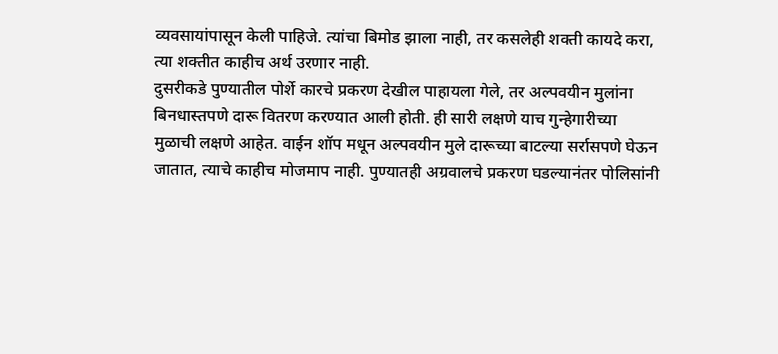व्यवसायांपासून केली पाहिजे. त्यांचा बिमोड झाला नाही, तर कसलेही शक्ती कायदे करा, त्या शक्तीत काहीच अर्थ उरणार नाही.
दुसरीकडे पुण्यातील पोर्शे कारचे प्रकरण देखील पाहायला गेले, तर अल्पवयीन मुलांना बिनधास्तपणे दारू वितरण करण्यात आली होती. ही सारी लक्षणे याच गुन्हेगारीच्या मुळाची लक्षणे आहेत. वाईन शॉप मधून अल्पवयीन मुले दारूच्या बाटल्या सर्रासपणे घेऊन जातात, त्याचे काहीच मोजमाप नाही. पुण्यातही अग्रवालचे प्रकरण घडल्यानंतर पोलिसांनी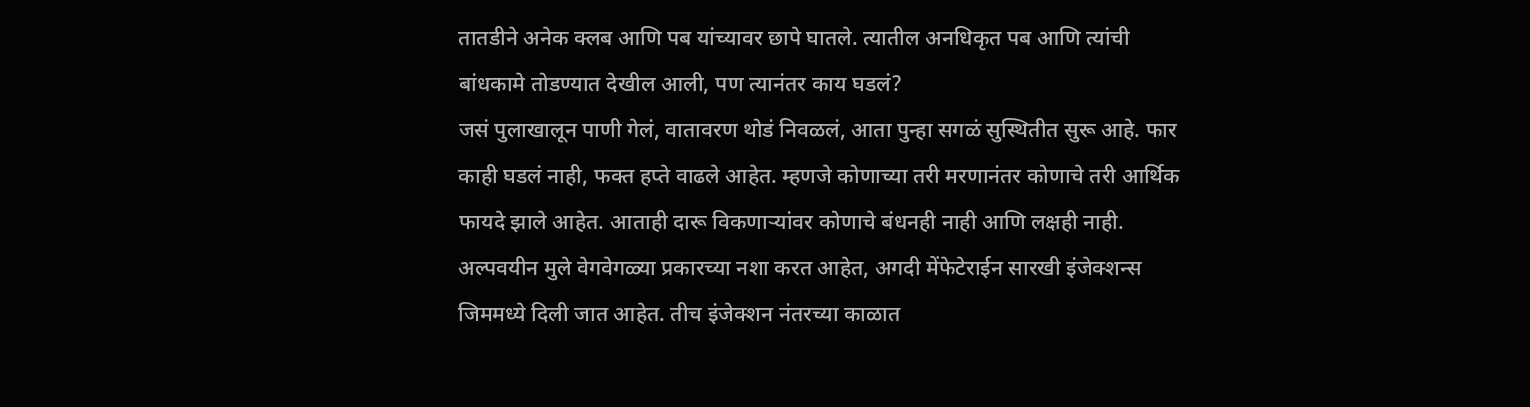तातडीने अनेक क्लब आणि पब यांच्यावर छापे घातले. त्यातील अनधिकृत पब आणि त्यांची बांधकामे तोडण्यात देखील आली, पण त्यानंतर काय घडलं?
जसं पुलाखालून पाणी गेलं, वातावरण थोडं निवळलं, आता पुन्हा सगळं सुस्थितीत सुरू आहे. फार काही घडलं नाही, फक्त हप्ते वाढले आहेत. म्हणजे कोणाच्या तरी मरणानंतर कोणाचे तरी आर्थिक फायदे झाले आहेत. आताही दारू विकणाऱ्यांवर कोणाचे बंधनही नाही आणि लक्षही नाही. अल्पवयीन मुले वेगवेगळ्या प्रकारच्या नशा करत आहेत, अगदी मेंफेटेराईन सारखी इंजेक्शन्स जिममध्ये दिली जात आहेत. तीच इंजेक्शन नंतरच्या काळात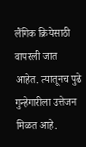लैंगिक क्रियेसाठी वापरली जात आहेत. त्यातूनच पुढे गुन्हेगारीला उत्तेजन मिळत आहे.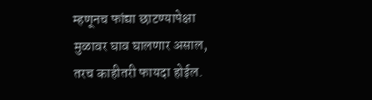म्हणूनच फांद्या छाटण्यापेक्षा मुळावर घाव घालणार असाल, तरच काहीतरी फायदा होईल.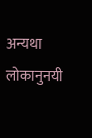अन्यथा लोकानुनयी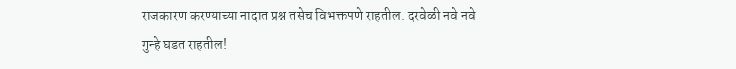राजकारण करण्याच्या नादात प्रश्न तसेच विभक्तपणे राहतील. दरवेळी नवे नवे गुन्हे घडत राहतील!